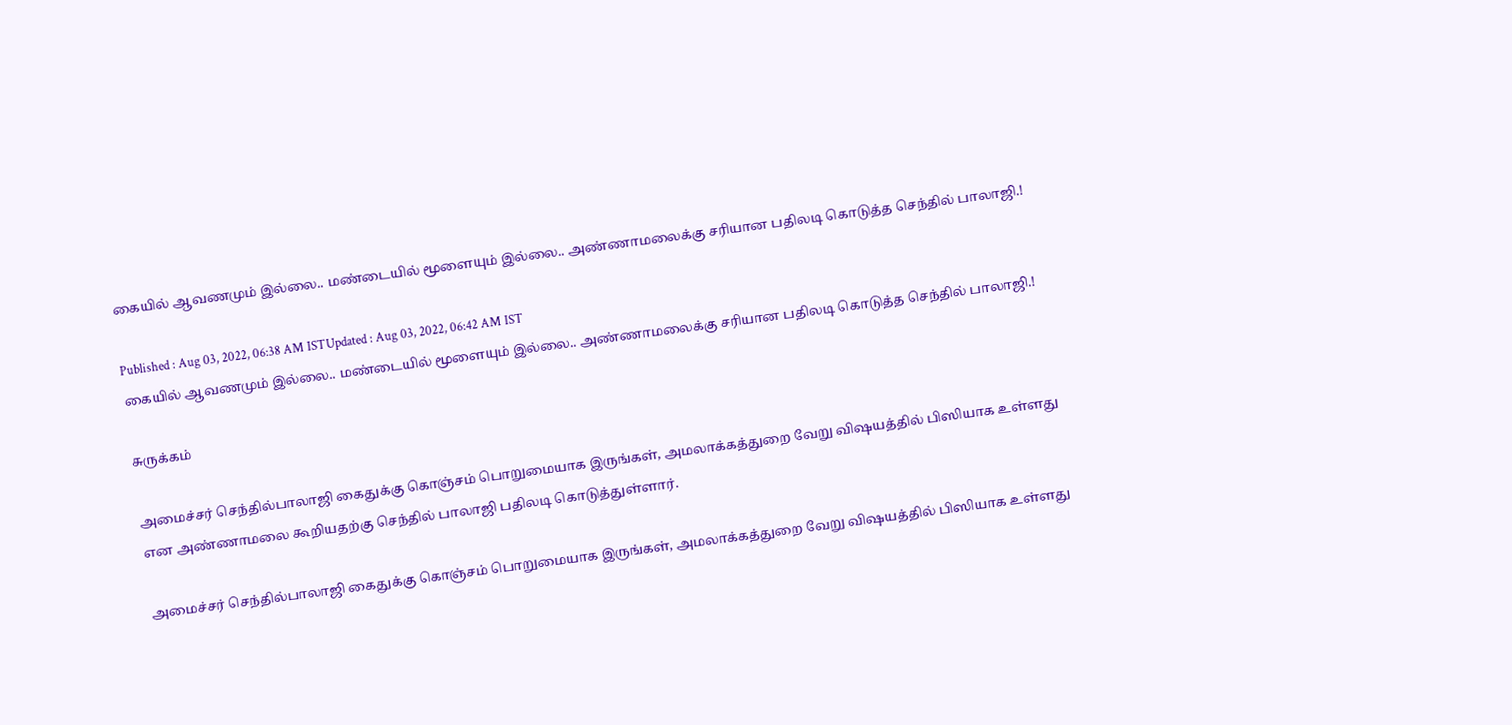கையில் ஆவணமும் இல்லை.. மண்டையில் மூளையும் இல்லை.. அண்ணாமலைக்கு சரியான பதிலடி கொடுத்த செந்தில் பாலாஜி.!

Published : Aug 03, 2022, 06:38 AM ISTUpdated : Aug 03, 2022, 06:42 AM IST
கையில் ஆவணமும் இல்லை.. மண்டையில் மூளையும் இல்லை.. அண்ணாமலைக்கு சரியான பதிலடி கொடுத்த செந்தில் பாலாஜி.!

சுருக்கம்

அமைச்சர் செந்தில்பாலாஜி கைதுக்கு கொஞ்சம் பொறுமையாக இருங்கள், அமலாக்கத்துறை வேறு விஷயத்தில் பிஸியாக உள்ளது என அண்ணாமலை கூறியதற்கு செந்தில் பாலாஜி பதிலடி கொடுத்துள்ளார்.

அமைச்சர் செந்தில்பாலாஜி கைதுக்கு கொஞ்சம் பொறுமையாக இருங்கள், அமலாக்கத்துறை வேறு விஷயத்தில் பிஸியாக உள்ளது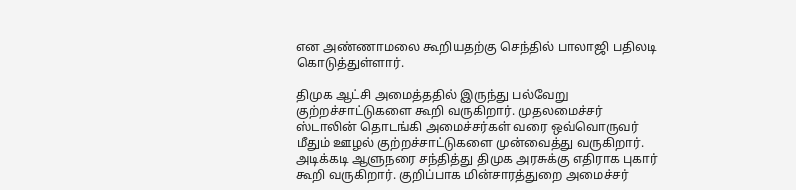என அண்ணாமலை கூறியதற்கு செந்தில் பாலாஜி பதிலடி கொடுத்துள்ளார்.

திமுக ஆட்சி அமைத்ததில் இருந்து பல்வேறு குற்றச்சாட்டுகளை கூறி வருகிறார். முதலமைச்சர் ஸ்டாலின் தொடங்கி அமைச்சர்கள் வரை ஒவ்வொருவர் மீதும் ஊழல் குற்றச்சாட்டுகளை முன்வைத்து வருகிறார். அடிக்கடி ஆளுநரை சந்தித்து திமுக அரசுக்கு எதிராக புகார் கூறி வருகிறார். குறிப்பாக மின்சாரத்துறை அமைச்சர்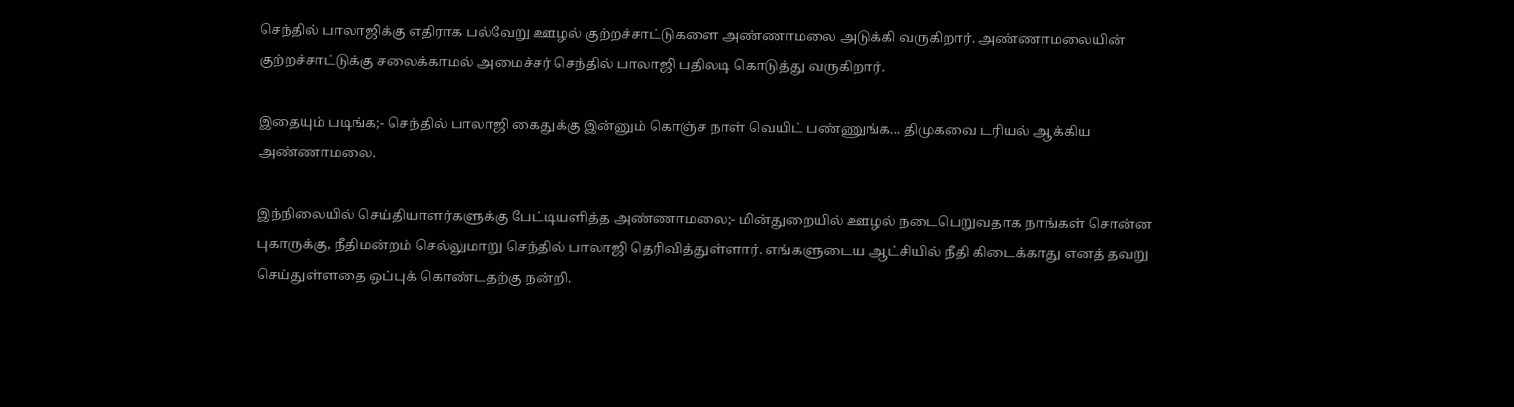செந்தில் பாலாஜிக்கு எதிராக பல்வேறு ஊழல் குற்றச்சாட்டுகளை அண்ணாமலை அடுக்கி வருகிறார். அண்ணாமலையின் குற்றச்சாட்டுக்கு சலைக்காமல் அமைச்சர் செந்தில் பாலாஜி பதிலடி கொடுத்து வருகிறார்.

இதையும் படிங்க;- செந்தில் பாலாஜி கைதுக்கு இன்னும் கொஞ்ச நாள் வெயிட் பண்ணுங்க... திமுகவை டரியல் ஆக்கிய அண்ணாமலை.

இந்நிலையில் செய்தியாளர்களுக்கு பேட்டியளித்த அண்ணாமலை;- மின்துறையில் ஊழல் நடைபெறுவதாக நாங்கள் சொன்ன புகாருக்கு, நீதிமன்றம் செல்லுமாறு செந்தில் பாலாஜி தெரிவித்துள்ளார். எங்களுடைய ஆட்சியில் நீதி கிடைக்காது எனத் தவறு செய்துள்ளதை ஒப்புக் கொண்டதற்கு நன்றி.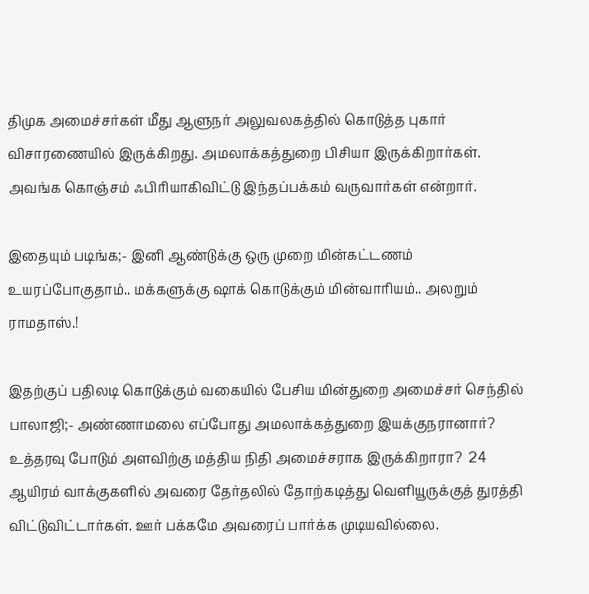திமுக அமைச்சர்கள் மீது ஆளுநர் அலுவலகத்தில் கொடுத்த புகார் விசாரணையில் இருக்கிறது. அமலாக்கத்துறை பிசியா இருக்கிறார்கள். அவங்க கொஞ்சம் ஃபிரியாகிவிட்டு இந்தப்பக்கம் வருவார்கள் என்றார்.

இதையும் படிங்க;- இனி ஆண்டுக்கு ஒரு முறை மின்கட்டணம் உயரப்போகுதாம்.. மக்களுக்கு ஷாக் கொடுக்கும் மின்வாரியம்.. அலறும் ராமதாஸ்.!

இதற்குப் பதிலடி கொடுக்கும் வகையில் பேசிய மின்துறை அமைச்சர் செந்தில் பாலாஜி;- அண்ணாமலை எப்போது அமலாக்கத்துறை இயக்குநரானார்? உத்தரவு போடும் அளவிற்கு மத்திய நிதி அமைச்சராக இருக்கிறாரா?  24 ஆயிரம் வாக்குகளில் அவரை தேர்தலில் தோற்கடித்து வெளியூருக்குத் துரத்தி விட்டுவிட்டார்கள். ஊர் பக்கமே அவரைப் பார்க்க முடியவில்லை.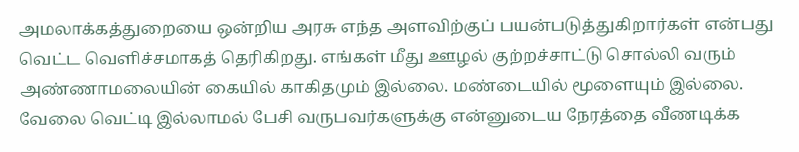அமலாக்கத்துறையை ஒன்றிய அரசு எந்த அளவிற்குப் பயன்படுத்துகிறார்கள் என்பது வெட்ட வெளிச்சமாகத் தெரிகிறது. எங்கள் மீது ஊழல் குற்றச்சாட்டு சொல்லி வரும் அண்ணாமலையின் கையில் காகிதமும் இல்லை. மண்டையில் மூளையும் இல்லை. வேலை வெட்டி இல்லாமல் பேசி வருபவர்களுக்கு என்னுடைய நேரத்தை வீணடிக்க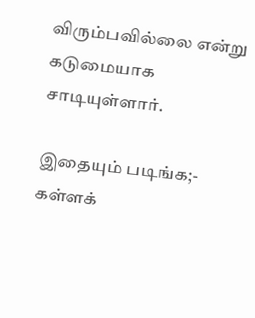விரும்பவில்லை என்று கடுமையாக சாடியுள்ளார்.

இதையும் படிங்க;- கள்ளக்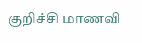குறிச்சி மாணவி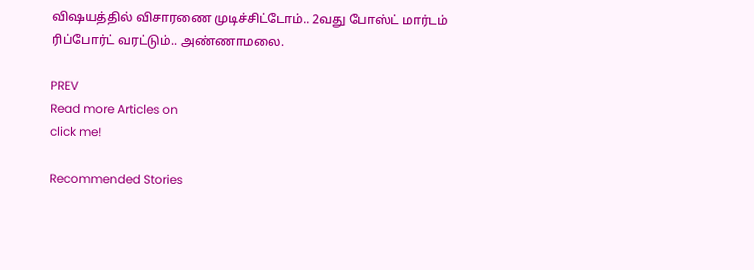விஷயத்தில் விசாரணை முடிச்சிட்டோம்.. 2வது போஸ்ட் மார்டம் ரிப்போர்ட் வரட்டும்.. அண்ணாமலை.

PREV
Read more Articles on
click me!

Recommended Stories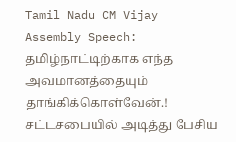Tamil Nadu CM Vijay Assembly Speech: தமிழ்நாட்டிற்காக எந்த அவமானத்தையும் தாங்கிக்கொள்வேன்.! சட்டசபையில் அடித்து பேசிய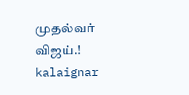முதல்வர் விஜய்.!
kalaignar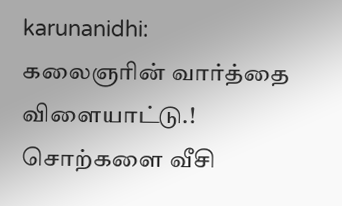karunanidhi: கலைஞரின் வார்த்தை விளையாட்டு.! சொற்களை வீசி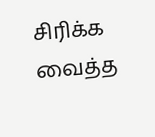சிரிக்க வைத்த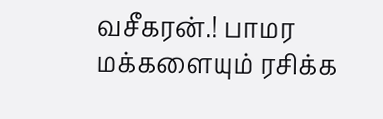வசீகரன்.! பாமர மக்களையும் ரசிக்க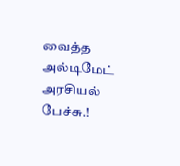வைத்த அல்டிமேட் அரசியல் பேச்சு.!